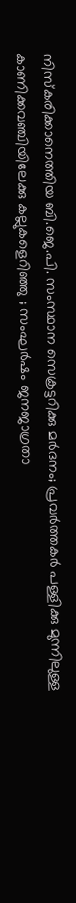നിസ്‌കരിക്കാനെത്തിയ ബി.ജെ.പി. സംസ്ഥാന സെക്രട്ടറിക്കു മര്‍ദനം; പ്രവര്‍ത്തകര്‍ പള്ളിക്കു മുന്നിലുള്ള കാണിക്കവഞ്ചിയിലേക്കു കല്ലുകളെറിഞ്ഞു ; സംഘര്‍ഷം ജനജാഗ്രതാ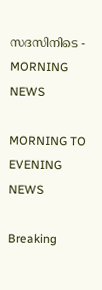സദസിനിടെ - MORNING NEWS

MORNING TO EVENING NEWS

Breaking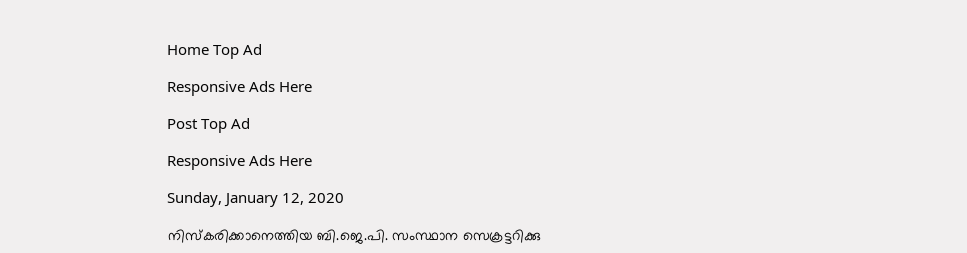Home Top Ad

Responsive Ads Here

Post Top Ad

Responsive Ads Here

Sunday, January 12, 2020

നിസ്‌കരിക്കാനെത്തിയ ബി.ജെ.പി. സംസ്ഥാന സെക്രട്ടറിക്കു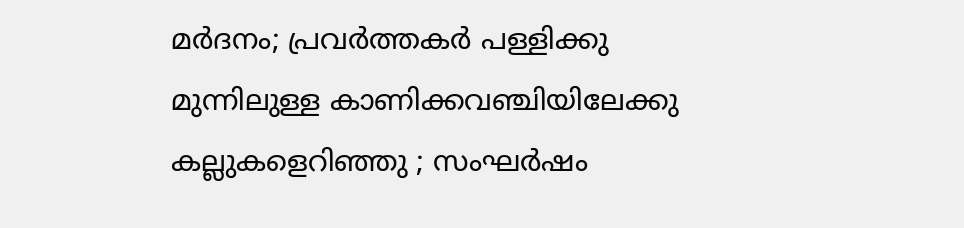മര്‍ദനം; പ്രവര്‍ത്തകര്‍ പള്ളിക്കു മുന്നിലുള്ള കാണിക്കവഞ്ചിയിലേക്കു കല്ലുകളെറിഞ്ഞു ; സംഘര്‍ഷം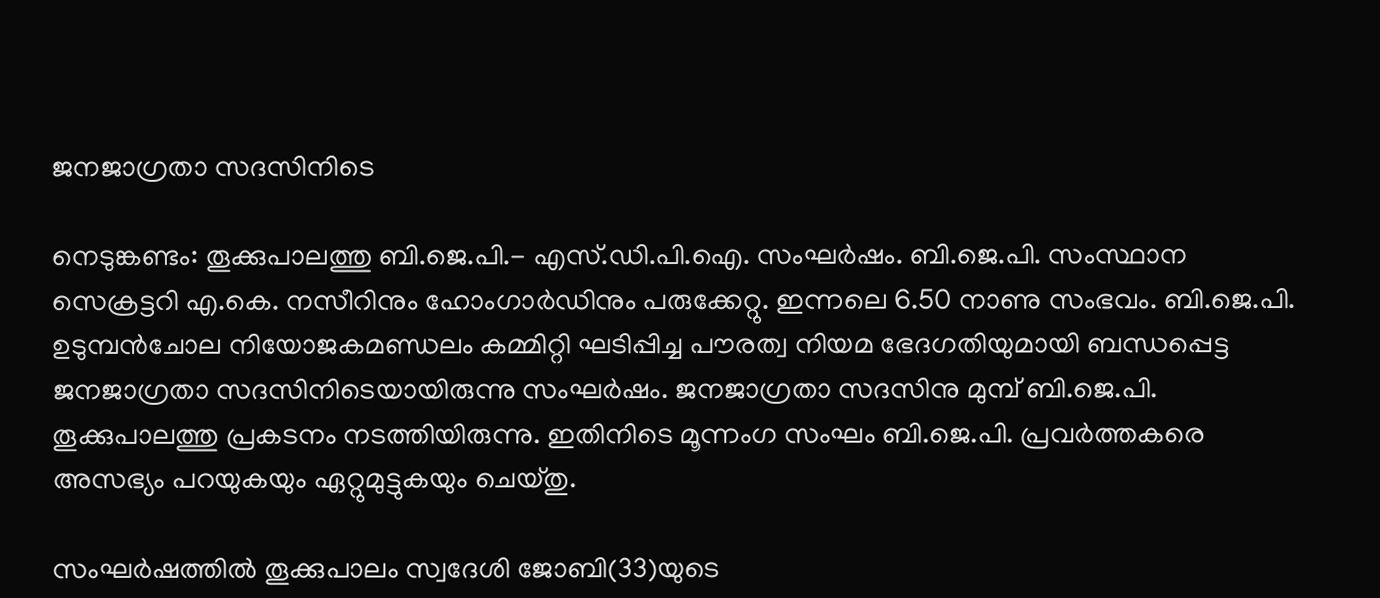ജനജാഗ്രതാ സദസിനിടെ

നെടുങ്കണ്ടം: തൂക്കുപാലത്തു ബി.ജെ.പി.- എസ്.ഡി.പി.ഐ. സംഘര്‍ഷം. ബി.ജെ.പി. സംസ്ഥാന സെക്രട്ടറി എ.കെ. നസീറിനും ഹോംഗാര്‍ഡിനും പരുക്കേറ്റു. ഇന്നലെ 6.50 നാണു സംഭവം. ബി.ജെ.പി. ഉടുമ്പന്‍ചോല നിയോജകമണ്ഡലം കമ്മിറ്റി ഘടിപ്പിച്ച പൗരത്വ നിയമ ഭേദഗതിയുമായി ബന്ധപ്പെട്ട ജനജാഗ്രതാ സദസിനിടെയായിരുന്നു സംഘര്‍ഷം. ജനജാഗ്രതാ സദസിനു മുമ്പ് ബി.ജെ.പി. തൂക്കുപാലത്തു പ്രകടനം നടത്തിയിരുന്നു. ഇതിനിടെ മൂന്നംഗ സംഘം ബി.ജെ.പി. പ്രവര്‍ത്തകരെ അസഭ്യം പറയുകയും ഏറ്റുമുട്ടുകയും ചെയ്തു.

സംഘര്‍ഷത്തില്‍ തൂക്കുപാലം സ്വദേശി ജോബി(33)യുടെ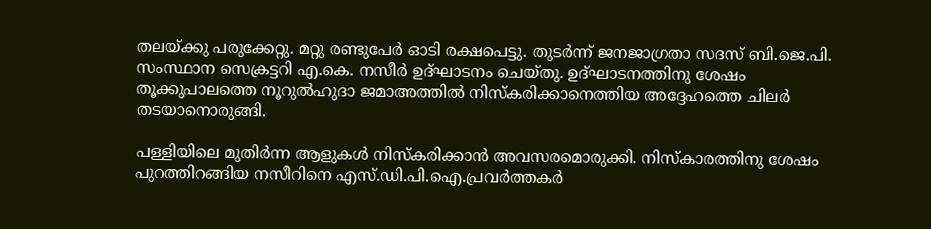തലയ്ക്കു പരുക്കേറ്റു. മറ്റു രണ്ടുപേര്‍ ഓടി രക്ഷപെട്ടു. തുടര്‍ന്ന് ജനജാഗ്രതാ സദസ് ബി.ജെ.പി. സംസ്ഥാന സെക്രട്ടറി എ.കെ. നസീര്‍ ഉദ്ഘാടനം ചെയ്തു. ഉദ്ഘാടനത്തിനു ശേഷം തൂക്കുപാലത്തെ നൂറുല്‍ഹുദാ ജമാഅത്തില്‍ നിസ്‌കരിക്കാനെത്തിയ അദ്ദേഹത്തെ ചിലര്‍ തടയാനൊരുങ്ങി.

പള്ളിയിലെ മുതിര്‍ന്ന ആളുകള്‍ നിസ്‌കരിക്കാന്‍ അവസരമൊരുക്കി. നിസ്‌കാരത്തിനു ശേഷം പുറത്തിറങ്ങിയ നസീറിനെ എസ്.ഡി.പി.ഐ.പ്രവര്‍ത്തകര്‍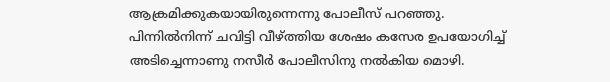ആക്രമിക്കുകയായിരുന്നെന്നു പോലീസ് പറഞ്ഞു. പിന്നില്‍നിന്ന് ചവിട്ടി വീഴ്ത്തിയ ശേഷം കസേര ഉപയോഗിച്ച് അടിച്ചെന്നാണു നസീര്‍ പോലീസിനു നല്‍കിയ മൊഴി.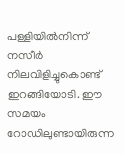പള്ളിയില്‍നിന്ന് നസീര്‍ നിലവിളിച്ചുകൊണ്ട് ഇറങ്ങിയോടി. ഈ സമയം റോഡിലുണ്ടായിരുന്ന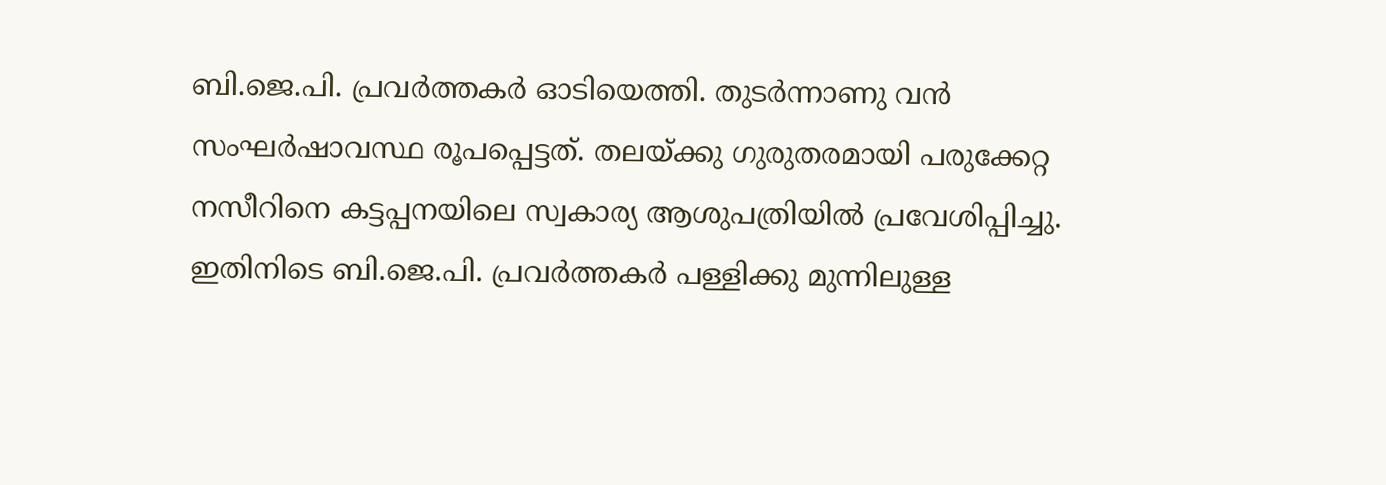ബി.ജെ.പി. പ്രവര്‍ത്തകര്‍ ഓടിയെത്തി. തുടര്‍ന്നാണു വന്‍ സംഘര്‍ഷാവസ്ഥ രൂപപ്പെട്ടത്. തലയ്ക്കു ഗുരുതരമായി പരുക്കേറ്റ നസീറിനെ കട്ടപ്പനയിലെ സ്വകാര്യ ആശുപത്രിയില്‍ പ്രവേശിപ്പിച്ചു. ഇതിനിടെ ബി.ജെ.പി. പ്രവര്‍ത്തകര്‍ പള്ളിക്കു മുന്നിലുള്ള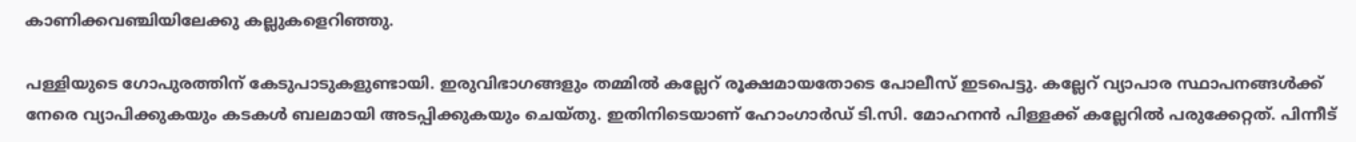കാണിക്കവഞ്ചിയിലേക്കു കല്ലുകളെറിഞ്ഞു.

പള്ളിയുടെ ഗോപുരത്തിന് കേടുപാടുകളുണ്ടായി. ഇരുവിഭാഗങ്ങളും തമ്മില്‍ കല്ലേറ് രൂക്ഷമായതോടെ പോലീസ് ഇടപെട്ടു. കല്ലേറ് വ്യാപാര സ്ഥാപനങ്ങള്‍ക്ക് നേരെ വ്യാപിക്കുകയും കടകള്‍ ബലമായി അടപ്പിക്കുകയും ചെയ്തു. ഇതിനിടെയാണ് ഹോംഗാര്‍ഡ് ടി.സി. മോഹനന്‍ പിള്ളക്ക് കല്ലേറില്‍ പരുക്കേറ്റത്. പിന്നീട്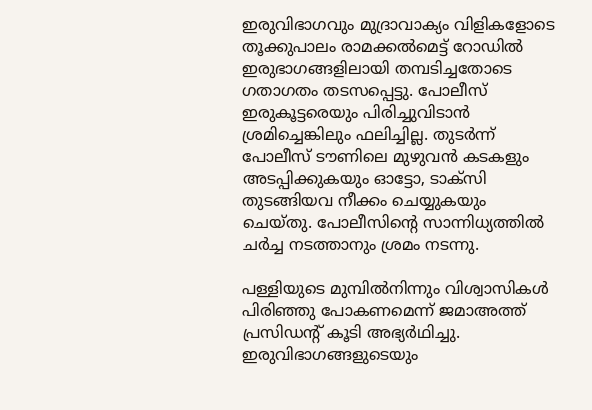ഇരുവിഭാഗവും മുദ്രാവാക്യം വിളികളോടെ തൂക്കുപാലം രാമക്കല്‍മെട്ട് റോഡില്‍ ഇരുഭാഗങ്ങളിലായി തമ്പടിച്ചതോടെ ഗതാഗതം തടസപ്പെട്ടു. പോലീസ് ഇരുകൂട്ടരെയും പിരിച്ചുവിടാന്‍ ശ്രമിച്ചെങ്കിലും ഫലിച്ചില്ല. തുടര്‍ന്ന് പോലീസ് ടൗണിലെ മുഴുവന്‍ കടകളും അടപ്പിക്കുകയും ഓട്ടോ, ടാക്‌സി തുടങ്ങിയവ നീക്കം ചെയ്യുകയും ചെയ്തു. പോലീസിന്റെ സാന്നിധ്യത്തില്‍ ചര്‍ച്ച നടത്താനും ശ്രമം നടന്നു.

പള്ളിയുടെ മുമ്പില്‍നിന്നും വിശ്വാസികള്‍ പിരിഞ്ഞു പോകണമെന്ന് ജമാഅത്ത് പ്രസിഡന്റ് കൂടി അഭ്യര്‍ഥിച്ചു. ഇരുവിഭാഗങ്ങളുടെയും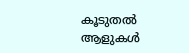കൂടുതല്‍ ആളുകള്‍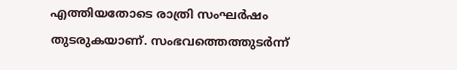എത്തിയതോടെ രാത്രി സംഘര്‍ഷം തുടരുകയാണ്. സംഭവത്തെത്തുടര്‍ന്ന്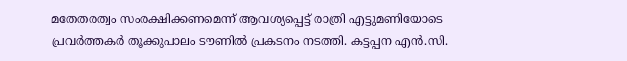മതേതരത്വം സംരക്ഷിക്കണമെന്ന് ആവശ്യപ്പെട്ട് രാത്രി എട്ടുമണിയോടെ പ്രവര്‍ത്തകര്‍ തൂക്കുപാലം ടൗണില്‍ പ്രകടനം നടത്തി. കട്ടപ്പന എന്‍.സി.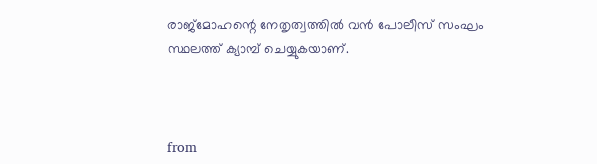രാജ്‌മോഹന്റെ നേതൃത്വത്തില്‍ വന്‍ പോലീസ് സംഘം സ്ഥലത്ത് ക്യാമ്പ് ചെയ്യുകയാണ്.



from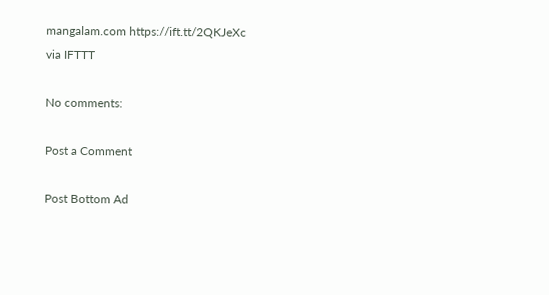mangalam.com https://ift.tt/2QKJeXc
via IFTTT

No comments:

Post a Comment

Post Bottom Ad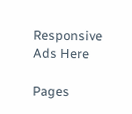Responsive Ads Here

Pages